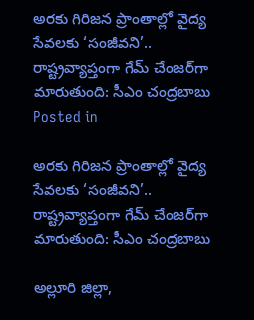అరకు గిరిజన ప్రాంతాల్లో వైద్య సేవలకు ‘సంజీవని’.. రాష్ట్రవ్యాప్తంగా గేమ్ చేంజర్‌గా మారుతుంది: సీఎం చంద్రబాబు
Posted in

అరకు గిరిజన ప్రాంతాల్లో వైద్య సేవలకు ‘సంజీవని’.. రాష్ట్రవ్యాప్తంగా గేమ్ చేంజర్‌గా మారుతుంది: సీఎం చంద్రబాబు

అల్లూరి జిల్లా,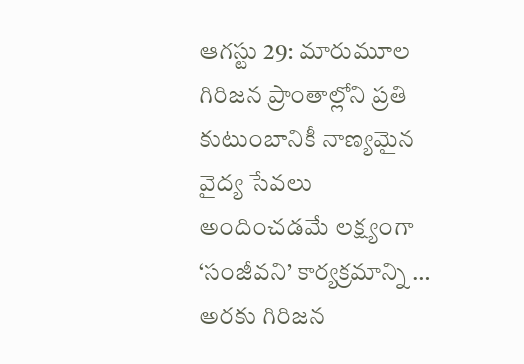ఆగస్టు 29: మారుమూల గిరిజన ప్రాంతాల్లోని ప్రతి కుటుంబానికీ నాణ్యమైన వైద్య సేవలు అందించడమే లక్ష్యంగా ‘సంజీవని’ కార్యక్రమాన్ని … అరకు గిరిజన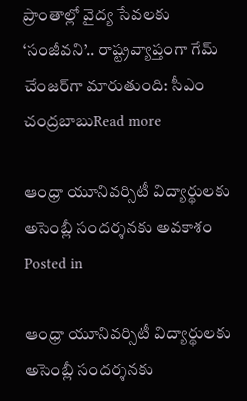ప్రాంతాల్లో వైద్య సేవలకు ‘సంజీవని’.. రాష్ట్రవ్యాప్తంగా గేమ్ చేంజర్‌గా మారుతుంది: సీఎం చంద్రబాబుRead more

ఆంధ్రా యూనివర్సిటీ విద్యార్థులకు అసెంబ్లీ సందర్శనకు అవకాశం
Posted in

ఆంధ్రా యూనివర్సిటీ విద్యార్థులకు అసెంబ్లీ సందర్శనకు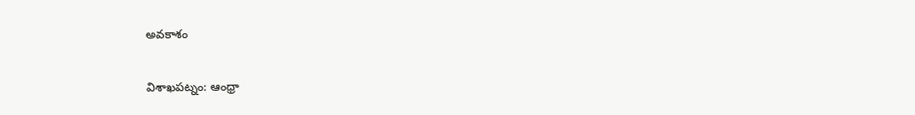అవకాశం

విశాఖపట్నం: ఆంధ్రా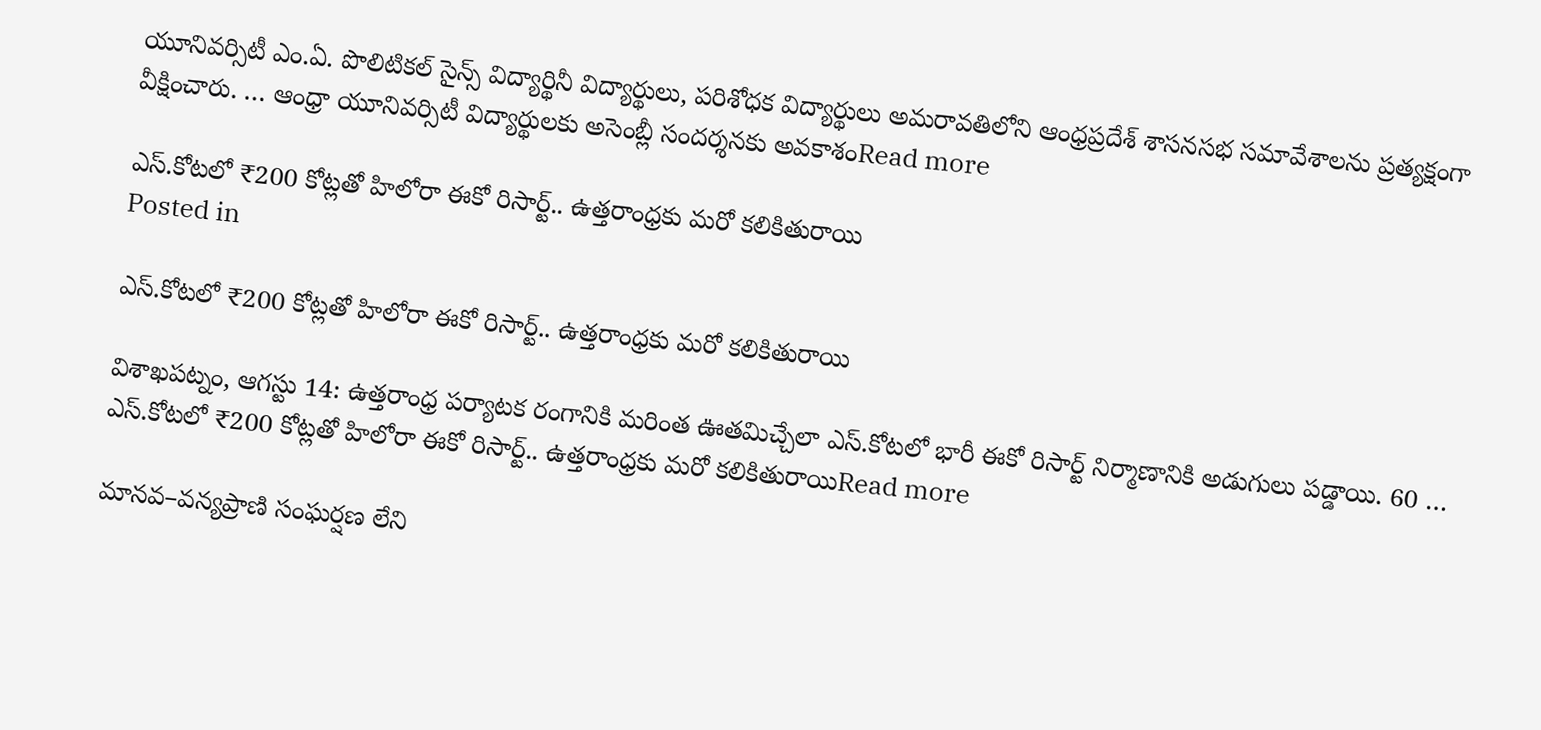యూనివర్సిటీ ఎం.ఏ. పొలిటికల్ సైన్స్ విద్యార్థినీ విద్యార్థులు, పరిశోధక విద్యార్థులు అమరావతిలోని ఆంధ్రప్రదేశ్ శాసనసభ సమావేశాలను ప్రత్యక్షంగా వీక్షించారు. … ఆంధ్రా యూనివర్సిటీ విద్యార్థులకు అసెంబ్లీ సందర్శనకు అవకాశంRead more

ఎస్.కోటలో ₹200 కోట్లతో హిలోరా ఈకో రిసార్ట్.. ఉత్తరాంధ్రకు మరో కలికితురాయి
Posted in

ఎస్.కోటలో ₹200 కోట్లతో హిలోరా ఈకో రిసార్ట్.. ఉత్తరాంధ్రకు మరో కలికితురాయి

విశాఖపట్నం, ఆగస్టు 14: ఉత్తరాంధ్ర పర్యాటక రంగానికి మరింత ఊతమిచ్చేలా ఎస్.కోటలో భారీ ఈకో రిసార్ట్ నిర్మాణానికి అడుగులు పడ్డాయి. 60 … ఎస్.కోటలో ₹200 కోట్లతో హిలోరా ఈకో రిసార్ట్.. ఉత్తరాంధ్రకు మరో కలికితురాయిRead more

మానవ–వన్యప్రాణి సంఘర్షణ లేని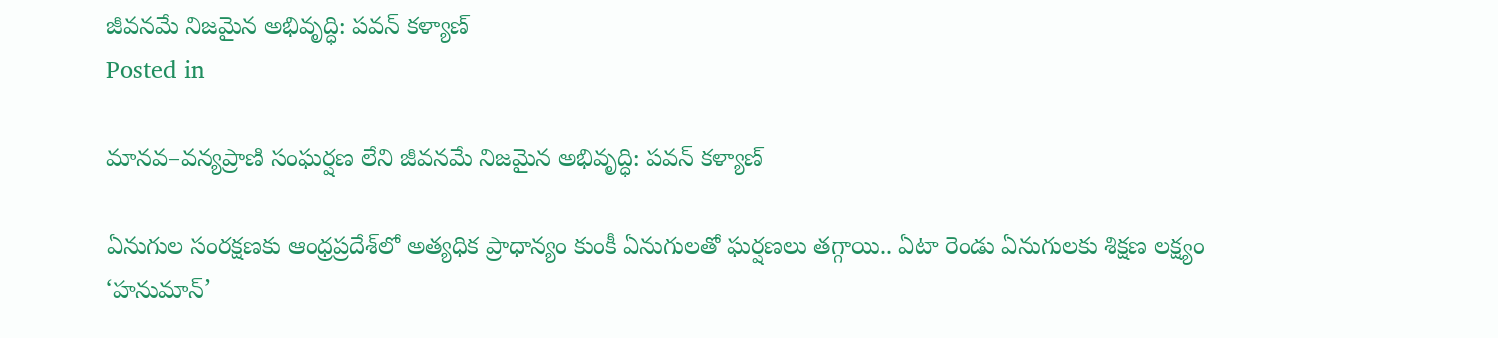జీవనమే నిజమైన అభివృద్ధి: పవన్ కళ్యాణ్
Posted in

మానవ–వన్యప్రాణి సంఘర్షణ లేని జీవనమే నిజమైన అభివృద్ధి: పవన్ కళ్యాణ్

ఏనుగుల సంరక్షణకు ఆంధ్రప్రదేశ్‌లో అత్యధిక ప్రాధాన్యం కుంకీ ఏనుగులతో ఘర్షణలు తగ్గాయి.. ఏటా రెండు ఏనుగులకు శిక్షణ లక్ష్యం ‘హనుమాన్’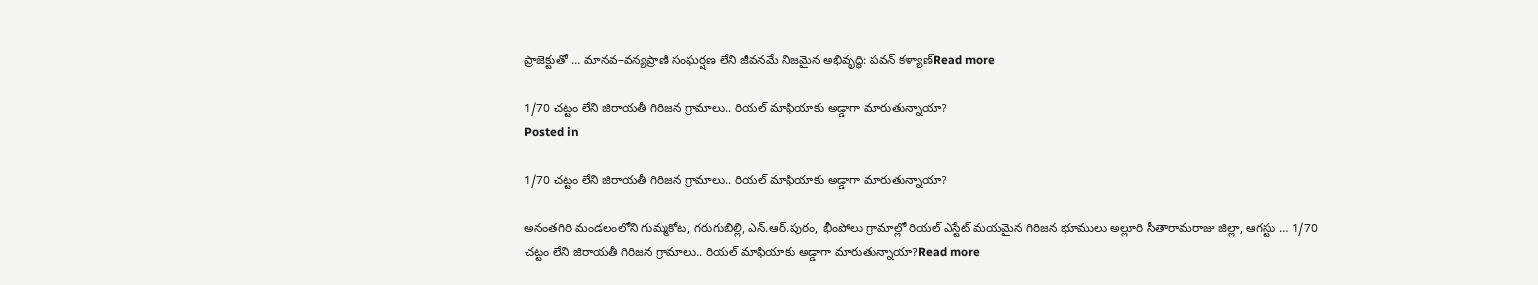ప్రాజెక్టుతో … మానవ–వన్యప్రాణి సంఘర్షణ లేని జీవనమే నిజమైన అభివృద్ధి: పవన్ కళ్యాణ్Read more

1/70 చట్టం లేని జిరాయతీ గిరిజన గ్రామాలు.. రియల్ మాఫియాకు అడ్డాగా మారుతున్నాయా?
Posted in

1/70 చట్టం లేని జిరాయతీ గిరిజన గ్రామాలు.. రియల్ మాఫియాకు అడ్డాగా మారుతున్నాయా?

అనంతగిరి మండలంలోని గుమ్మకోట, గరుగుబిల్లి, ఎన్.ఆర్.పురం, భీంపోలు గ్రామాల్లో రియల్ ఎస్టేట్ మయమైన గిరిజన భూములు అల్లూరి సీతారామరాజు జిల్లా, ఆగస్టు … 1/70 చట్టం లేని జిరాయతీ గిరిజన గ్రామాలు.. రియల్ మాఫియాకు అడ్డాగా మారుతున్నాయా?Read more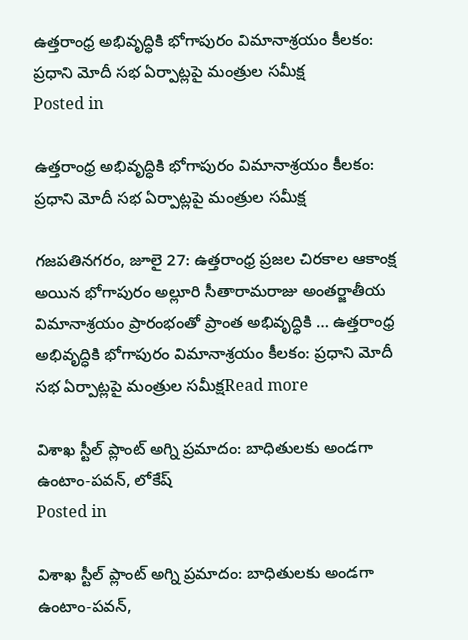ఉత్తరాంధ్ర అభివృద్ధికి భోగాపురం విమానాశ్రయం కీలకం: ప్రధాని మోదీ సభ ఏర్పాట్లపై మంత్రుల సమీక్ష
Posted in

ఉత్తరాంధ్ర అభివృద్ధికి భోగాపురం విమానాశ్రయం కీలకం: ప్రధాని మోదీ సభ ఏర్పాట్లపై మంత్రుల సమీక్ష

గజపతినగరం, జూలై 27: ఉత్తరాంధ్ర ప్రజల చిరకాల ఆకాంక్ష అయిన భోగాపురం అల్లూరి సీతారామరాజు అంతర్జాతీయ విమానాశ్రయం ప్రారంభంతో ప్రాంత అభివృద్ధికి … ఉత్తరాంధ్ర అభివృద్ధికి భోగాపురం విమానాశ్రయం కీలకం: ప్రధాని మోదీ సభ ఏర్పాట్లపై మంత్రుల సమీక్షRead more

విశాఖ స్టీల్ ప్లాంట్ అగ్ని ప్రమాదం: బాధితులకు అండగా ఉంటాం-పవన్, లోకేష్
Posted in

విశాఖ స్టీల్ ప్లాంట్ అగ్ని ప్రమాదం: బాధితులకు అండగా ఉంటాం-పవన్,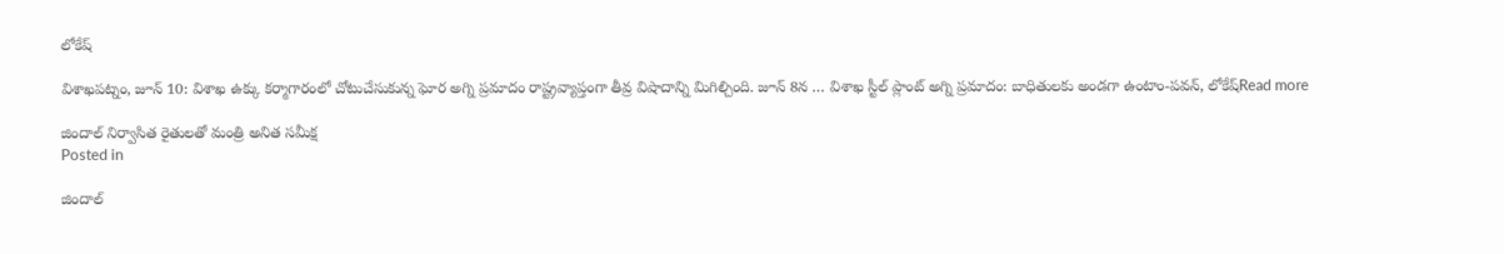లోకేష్

విశాఖపట్నం, జూన్ 10: విశాఖ ఉక్కు కర్మాగారంలో చోటుచేసుకున్న ఘోర అగ్ని ప్రమాదం రాష్ట్రవ్యాప్తంగా తీవ్ర విషాదాన్ని మిగిల్చింది. జూన్ 8న … విశాఖ స్టీల్ ప్లాంట్ అగ్ని ప్రమాదం: బాధితులకు అండగా ఉంటాం-పవన్, లోకేష్Read more

జిందాల్ నిర్వాసిత రైతులతో మంత్రి అనిత సమీక్ష
Posted in

జిందాల్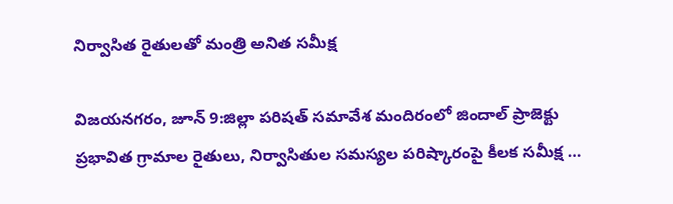నిర్వాసిత రైతులతో మంత్రి అనిత సమీక్ష

విజయనగరం, జూన్ 9:జిల్లా పరిషత్ సమావేశ మందిరంలో జిందాల్ ప్రాజెక్టు ప్రభావిత గ్రామాల రైతులు, నిర్వాసితుల సమస్యల పరిష్కారంపై కీలక సమీక్ష …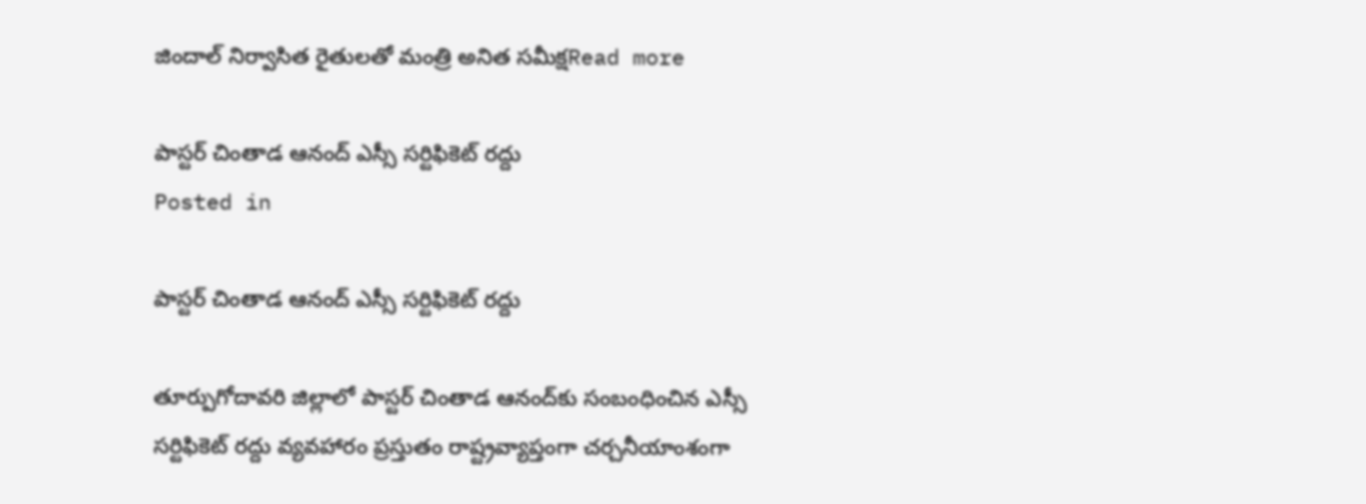జిందాల్ నిర్వాసిత రైతులతో మంత్రి అనిత సమీక్షRead more

పాస్టర్ చింతాడ ఆనంద్ ఎస్సీ సర్టిఫికెట్ రద్దు
Posted in

పాస్టర్ చింతాడ ఆనంద్ ఎస్సీ సర్టిఫికెట్ రద్దు

తూర్పుగోదావరి జిల్లాలో పాస్టర్ చింతాడ ఆనంద్‌కు సంబంధించిన ఎస్సీ సర్టిఫికెట్ రద్దు వ్యవహారం ప్రస్తుతం రాష్ట్రవ్యాప్తంగా చర్చనీయాంశంగా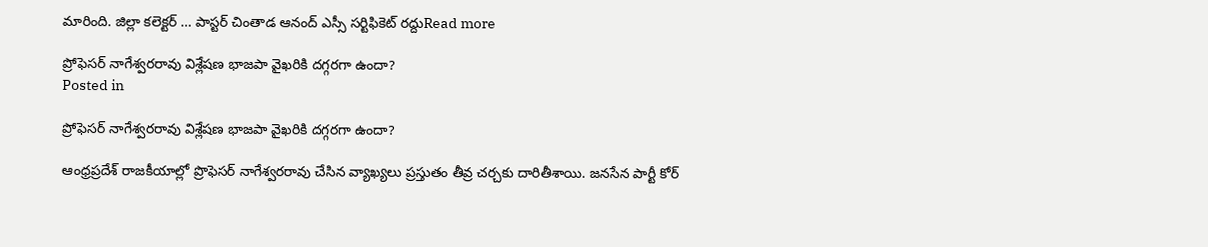మారింది. జిల్లా కలెక్టర్ … పాస్టర్ చింతాడ ఆనంద్ ఎస్సీ సర్టిఫికెట్ రద్దుRead more

ప్రోఫెసర్ నాగేశ్వరరావు విశ్లేషణ భాజపా వైఖరికి దగ్గరగా ఉందా?
Posted in

ప్రోఫెసర్ నాగేశ్వరరావు విశ్లేషణ భాజపా వైఖరికి దగ్గరగా ఉందా?

ఆంధ్రప్రదేశ్ రాజకీయాల్లో ప్రొఫెసర్ నాగేశ్వరరావు చేసిన వ్యాఖ్యలు ప్రస్తుతం తీవ్ర చర్చకు దారితీశాయి. జనసేన పార్టీ కోర్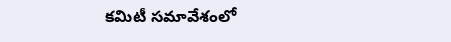కమిటీ సమావేశంలో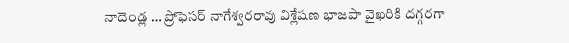నాదెండ్ల … ప్రోఫెసర్ నాగేశ్వరరావు విశ్లేషణ భాజపా వైఖరికి దగ్గరగా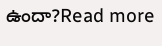ఉందా?Read more